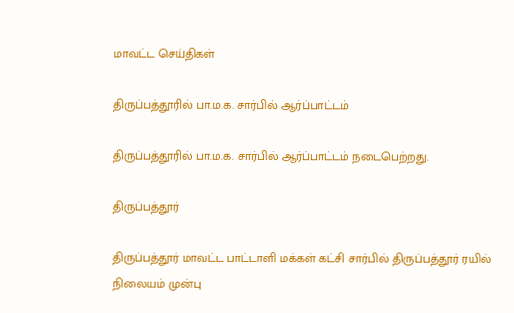மாவட்ட செய்திகள்

திருப்பத்தூரில் பா.ம.க. சார்பில் ஆர்ப்பாட்டம்

திருப்பத்தூரில் பா.ம.க. சார்பில் ஆர்ப்பாட்டம் நடைபெற்றது.

திருப்பத்தூர்

திருப்பத்தூர் மாவட்ட பாட்டாளி மக்கள் கட்சி சார்பில் திருப்பத்தூர் ரயில் நிலையம் முன்பு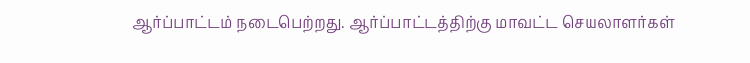ஆர்ப்பாட்டம் நடைபெற்றது. ஆர்ப்பாட்டத்திற்கு மாவட்ட செயலாளர்கள்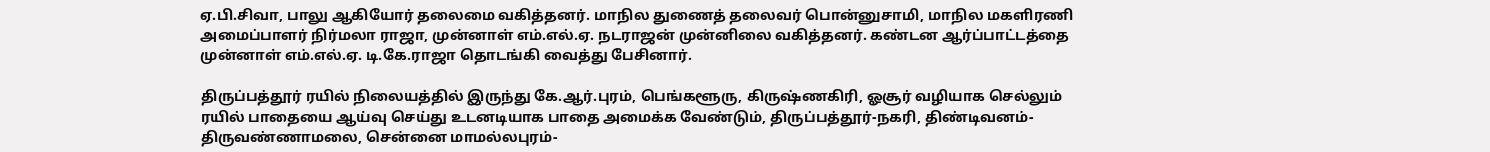ஏ.பி.சிவா, பாலு ஆகியோர் தலைமை வகித்தனர். மாநில துணைத் தலைவர் பொன்னுசாமி, மாநில மகளிரணி அமைப்பாளர் நிர்மலா ராஜா, முன்னாள் எம்.எல்.ஏ. நடராஜன் முன்னிலை வகித்தனர். கண்டன ஆர்ப்பாட்டத்தை முன்னாள் எம்.எல்.ஏ. டி.கே.ராஜா தொடங்கி வைத்து பேசினார்.

திருப்பத்தூர் ரயில் நிலையத்தில் இருந்து கே.ஆர்.புரம், பெங்களூரு, கிருஷ்ணகிரி, ஓசூர் வழியாக செல்லும் ரயில் பாதையை ஆய்வு செய்து உடனடியாக பாதை அமைக்க வேண்டும், திருப்பத்தூர்-நகரி, திண்டிவனம்- திருவண்ணாமலை, சென்னை மாமல்லபுரம்-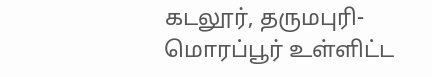கடலூர், தருமபுரி- மொரப்பூர் உள்ளிட்ட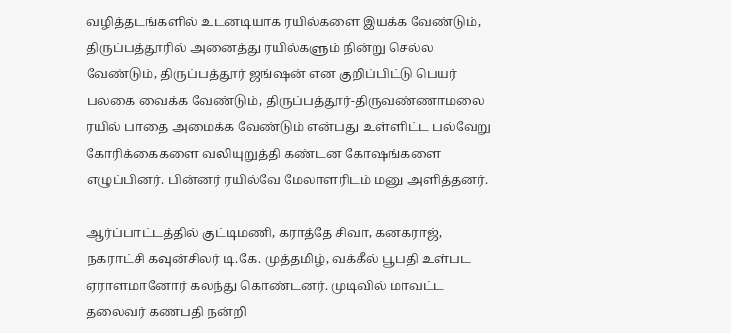வழித்தடங்களில் உடனடியாக ரயில்களை இயக்க வேண்டும், திருப்பத்தூரில் அனைத்து ரயில்களும் நின்று செல்ல வேண்டும், திருப்பத்தூர் ஜங்ஷன் என குறிப்பிட்டு பெயர் பலகை வைக்க வேண்டும், திருப்பத்தூர்-திருவண்ணாமலை ரயில் பாதை அமைக்க வேண்டும் என்பது உள்ளிட்ட பல்வேறு கோரிக்கைகளை வலியுறுத்தி கண்டன கோஷங்களை எழுப்பினர். பின்னர் ரயில்வே மேலாளரிடம் மனு அளித்தனர்.

ஆர்ப்பாட்டத்தில் குட்டிமணி, கராத்தே சிவா, கனகராஜ், நகராட்சி கவுன்சிலர் டி.கே. முத்தமிழ், வக்கீல் பூபதி உள்பட ஏராளமானோர் கலந்து கொண்டனர். முடிவில் மாவட்ட தலைவர் கணபதி நன்றி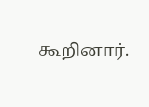கூறினார்.